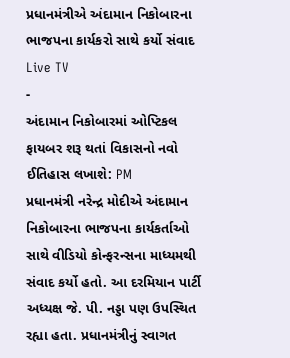પ્રધાનમંત્રીએ અંદામાન નિકોબારના ભાજપના કાર્યકરો સાથે કર્યો સંવાદ
Live TV
-
અંદામાન નિકોબારમાં ઓપ્ટિકલ ફાયબર શરૂ થતાં વિકાસનો નવો ઈતિહાસ લખાશે: PM
પ્રધાનમંત્રી નરેન્દ્ર મોદીએ અંદામાન નિકોબારના ભાજપના કાર્યકર્તાઓ સાથે વીડિયો કોન્ફરન્સના માધ્યમથી સંવાદ કર્યો હતો. આ દરમિયાન પાર્ટી અધ્યક્ષ જે. પી. નડ્ડા પણ ઉપસ્થિત રહ્યા હતા. પ્રધાનમંત્રીનું સ્વાગત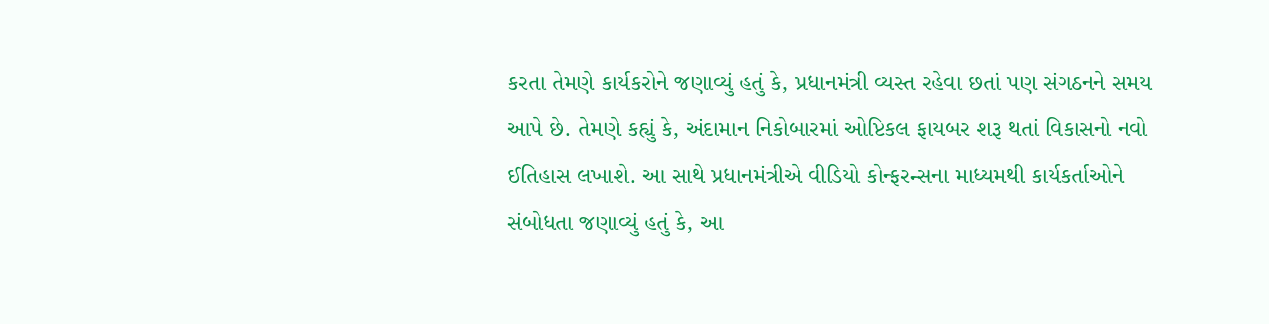કરતા તેમણે કાર્યકરોને જણાવ્યું હતું કે, પ્રધાનમંત્રી વ્યસ્ત રહેવા છતાં પણ સંગઠનને સમય આપે છે. તેમણે કહ્યું કે, અંદામાન નિકોબારમાં ઓપ્ટિકલ ફાયબર શરૂ થતાં વિકાસનો નવો ઈતિહાસ લખાશે. આ સાથે પ્રધાનમંત્રીએ વીડિયો કોન્ફરન્સના માધ્યમથી કાર્યકર્તાઓને સંબોધતા જણાવ્યું હતું કે, આ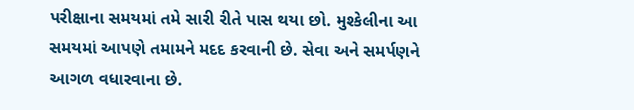પરીક્ષાના સમયમાં તમે સારી રીતે પાસ થયા છો. મુશ્કેલીના આ સમયમાં આપણે તમામને મદદ કરવાની છે. સેવા અને સમર્પણને આગળ વધારવાના છે.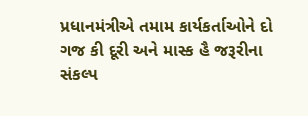પ્રધાનમંત્રીએ તમામ કાર્યકર્તાઓને દો ગજ કી દૂરી અને માસ્ક હૈ જરૂરીના સંકલ્પ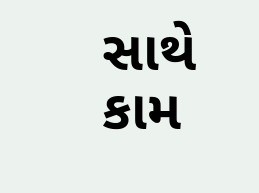સાથે કામ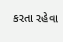કરતા રહેવા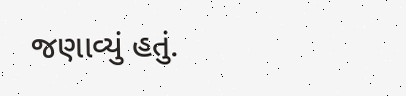જણાવ્યું હતું.